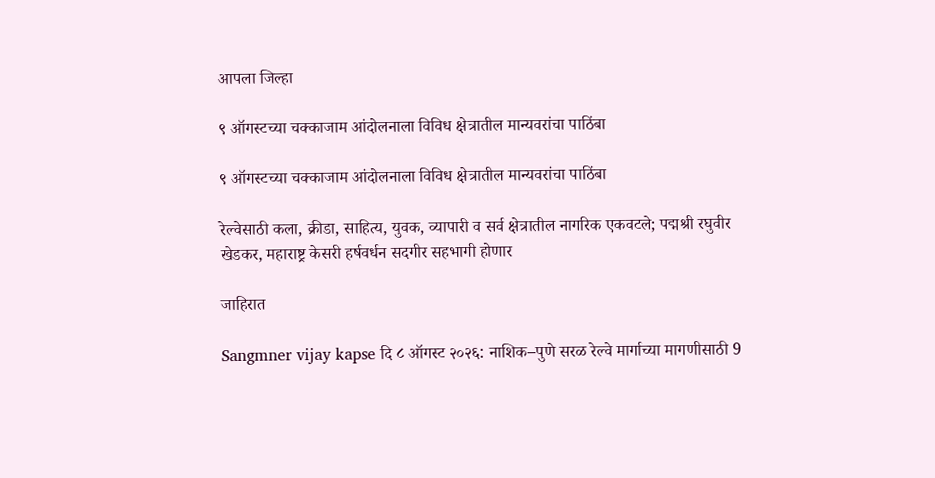आपला जिल्हा

९ ऑगस्टच्या चक्काजाम आंदोलनाला विविध क्षेत्रातील मान्यवरांचा पाठिंबा

९ ऑगस्टच्या चक्काजाम आंदोलनाला विविध क्षेत्रातील मान्यवरांचा पाठिंबा

रेल्वेसाठी कला, क्रीडा, साहित्य, युवक, व्यापारी व सर्व क्षेत्रातील नागरिक एकवटले; पद्मश्री रघुवीर खेडकर, महाराष्ट्र केसरी हर्षवर्धन सदगीर सहभागी होणार

जाहिरात

Sangmner vijay kapse दि ८ ऑगस्ट २०२६: नाशिक–पुणे सरळ रेल्वे मार्गाच्या मागणीसाठी 9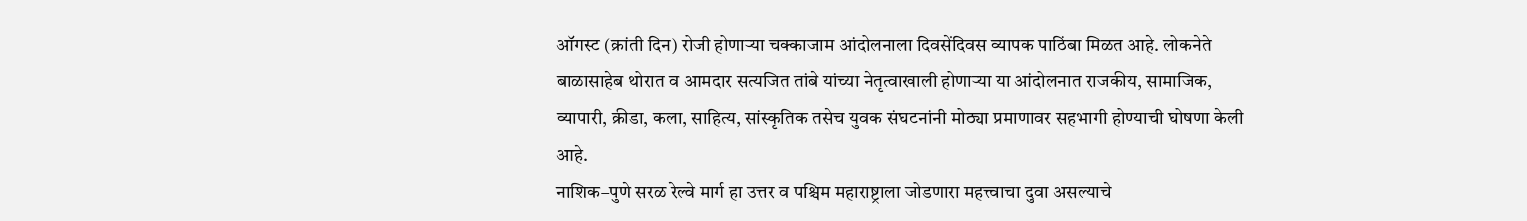ऑगस्ट (क्रांती दिन) रोजी होणाऱ्या चक्काजाम आंदोलनाला दिवसेंदिवस व्यापक पाठिंबा मिळत आहे. लोकनेते बाळासाहेब थोरात व आमदार सत्यजित तांबे यांच्या नेतृत्वाखाली होणाऱ्या या आंदोलनात राजकीय, सामाजिक, व्यापारी, क्रीडा, कला, साहित्य, सांस्कृतिक तसेच युवक संघटनांनी मोठ्या प्रमाणावर सहभागी होण्याची घोषणा केली आहे.
नाशिक–पुणे सरळ रेल्वे मार्ग हा उत्तर व पश्चिम महाराष्ट्राला जोडणारा महत्त्वाचा दुवा असल्याचे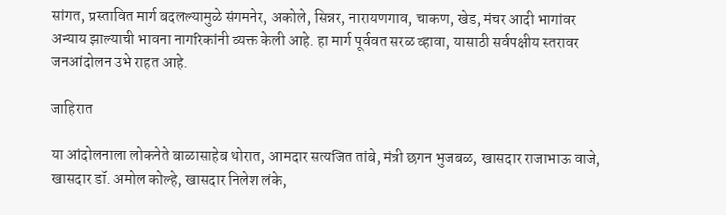सांगत, प्रस्तावित मार्ग बदलल्यामुळे संगमनेर, अकोले, सिन्नर, नारायणगाव, चाकण, खेड, मंचर आदी भागांवर अन्याय झाल्याची भावना नागरिकांनी व्यक्त केली आहे. हा मार्ग पूर्ववत सरळ व्हावा, यासाठी सर्वपक्षीय स्तरावर जनआंदोलन उभे राहत आहे.

जाहिरात

या आंदोलनाला लोकनेते बाळासाहेब थोरात, आमदार सत्यजित तांबे, मंत्री छगन भुजबळ, खासदार राजाभाऊ वाजे, खासदार डॉ. अमोल कोल्हे, खासदार निलेश लंके,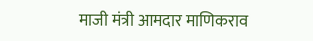माजी मंत्री आमदार माणिकराव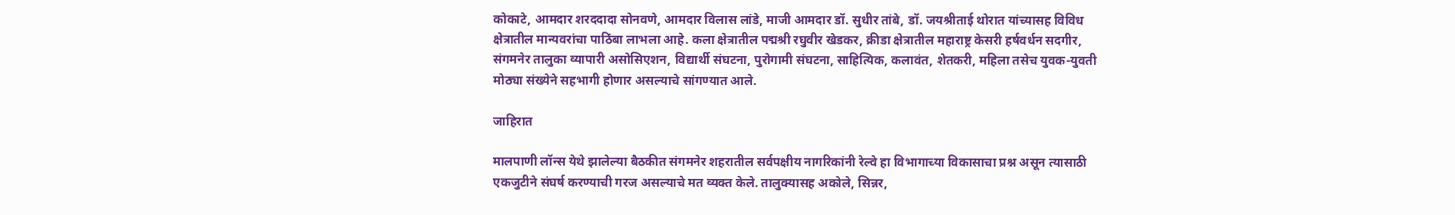कोकाटे, आमदार शरददादा सोनवणे, आमदार विलास लांडे, माजी आमदार डॉ. सुधीर तांबे, डॉ. जयश्रीताई थोरात यांच्यासह विविध क्षेत्रातील मान्यवरांचा पाठिंबा लाभला आहे. कला क्षेत्रातील पद्मश्री रघुवीर खेडकर, क्रीडा क्षेत्रातील महाराष्ट्र केसरी हर्षवर्धन सदगीर, संगमनेर तालुका व्यापारी असोसिएशन, विद्यार्थी संघटना, पुरोगामी संघटना, साहित्यिक, कलावंत, शेतकरी, महिला तसेच युवक-युवती मोठ्या संख्येने सहभागी होणार असल्याचे सांगण्यात आले.

जाहिरात

मालपाणी लॉन्स येथे झालेल्या बैठकीत संगमनेर शहरातील सर्वपक्षीय नागरिकांनी रेल्वे हा विभागाच्या विकासाचा प्रश्न असून त्यासाठी एकजुटीने संघर्ष करण्याची गरज असल्याचे मत व्यक्त केले. तालुक्यासह अकोले, सिन्नर,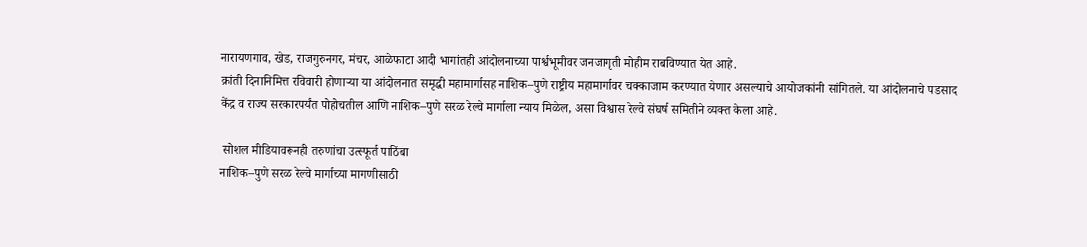नारायणगाव, खेड, राजगुरुनगर, मंचर, आळेफाटा आदी भागांतही आंदोलनाच्या पार्श्वभूमीवर जनजागृती मोहीम राबविण्यात येत आहे.
क्रांती दिनानिमित्त रविवारी होणाऱ्या या आंदोलनात समृद्धी महामार्गासह नाशिक–पुणे राष्ट्रीय महामार्गावर चक्काजाम करण्यात येणार असल्याचे आयोजकांनी सांगितले. या आंदोलनाचे पडसाद केंद्र व राज्य सरकारपर्यंत पोहोचतील आणि नाशिक–पुणे सरळ रेल्वे मार्गाला न्याय मिळेल, असा विश्वास रेल्वे संघर्ष समितीने व्यक्त केला आहे.

 सोशल मीडियावरूनही तरुणांचा उत्स्फूर्त पाठिंबा
नाशिक–पुणे सरळ रेल्वे मार्गाच्या मागणीसाठी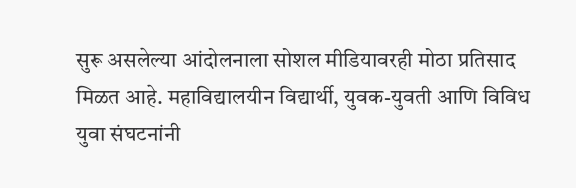सुरू असलेल्या आंदोलनाला सोशल मीडियावरही मोठा प्रतिसाद मिळत आहे. महाविद्यालयीन विद्यार्थी, युवक-युवती आणि विविध युवा संघटनांनी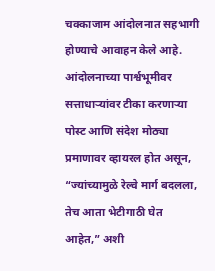चक्काजाम आंदोलनात सहभागी होण्याचे आवाहन केले आहे. आंदोलनाच्या पार्श्वभूमीवर सत्ताधाऱ्यांवर टीका करणाऱ्या पोस्ट आणि संदेश मोठ्या प्रमाणावर व्हायरल होत असून, “ज्यांच्यामुळे रेल्वे मार्ग बदलला, तेच आता भेटीगाठी घेत आहेत,” अशी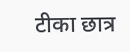टीका छात्र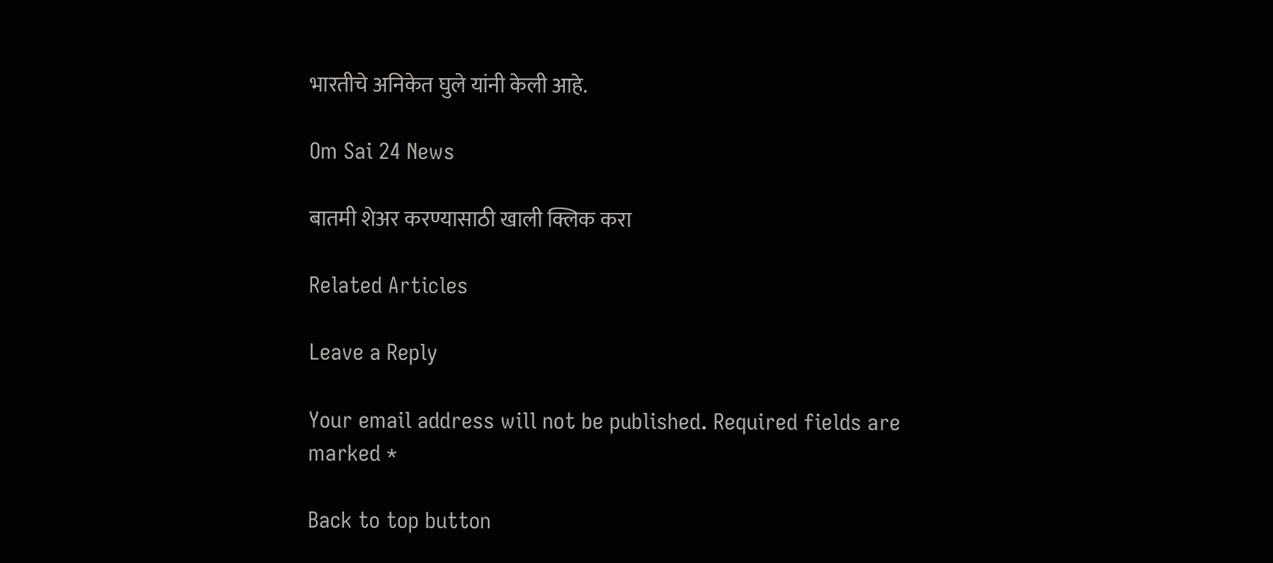भारतीचे अनिकेत घुले यांनी केली आहे.

Om Sai 24 News

बातमी शेअर करण्यासाठी खाली क्लिक करा

Related Articles

Leave a Reply

Your email address will not be published. Required fields are marked *

Back to top button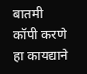बातमी कॉपी करणे हा कायद्याने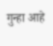गुन्हा आहे